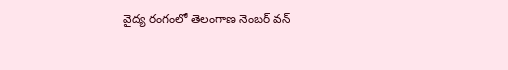వైద్య రంగంలో తెలంగాణ నెంబ‌ర్ వ‌న్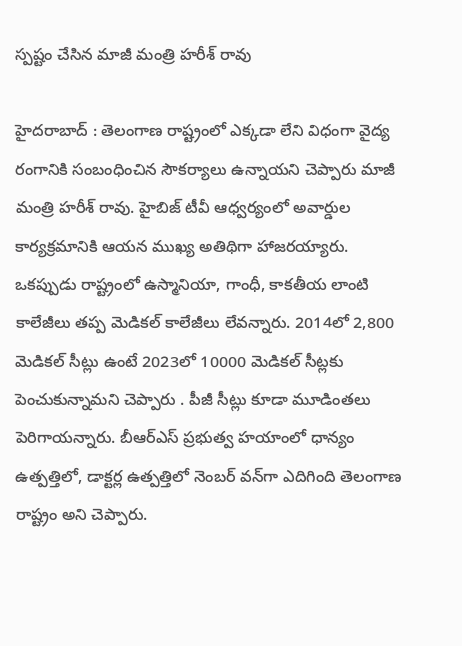స్ప‌ష్టం చేసిన మాజీ మంత్రి హ‌రీశ్ రావు

హైద‌రాబాద్ : తెలంగాణ రాష్ట్రంలో ఎక్క‌డా లేని విధంగా వైద్య రంగానికి సంబంధించిన సౌకర్యాలు ఉన్నాయ‌ని చెప్పారు మాజీ మంత్రి హ‌రీశ్ రావు. హైబిజ్ టీవీ ఆధ్వ‌ర్యంలో అవార్డుల కార్య‌క్ర‌మానికి ఆయ‌న ముఖ్య అతిథిగా హాజ‌ర‌య్యారు. ఒకప్పుడు రాష్ట్రంలో ఉస్మానియా, గాంధీ, కాకతీయ లాంటి కాలేజీలు తప్ప మెడికల్ కాలేజీలు లేవన్నారు. 2014లో 2,800 మెడికల్ సీట్లు ఉంటే 2023లో 10000 మెడికల్ సీట్లకు పెంచుకున్నామ‌ని చెప్పారు . పీజీ సీట్లు కూడా మూడింతలు పెరిగాయన్నారు. బీఆర్ఎస్ ప్రభుత్వ హయాంలో ధాన్యం ఉత్పత్తిలో, డాక్టర్ల ఉత్పత్తిలో నెంబర్ వన్‌గా ఎదిగింది తెలంగాణ రాష్ట్రం అని చెప్పారు.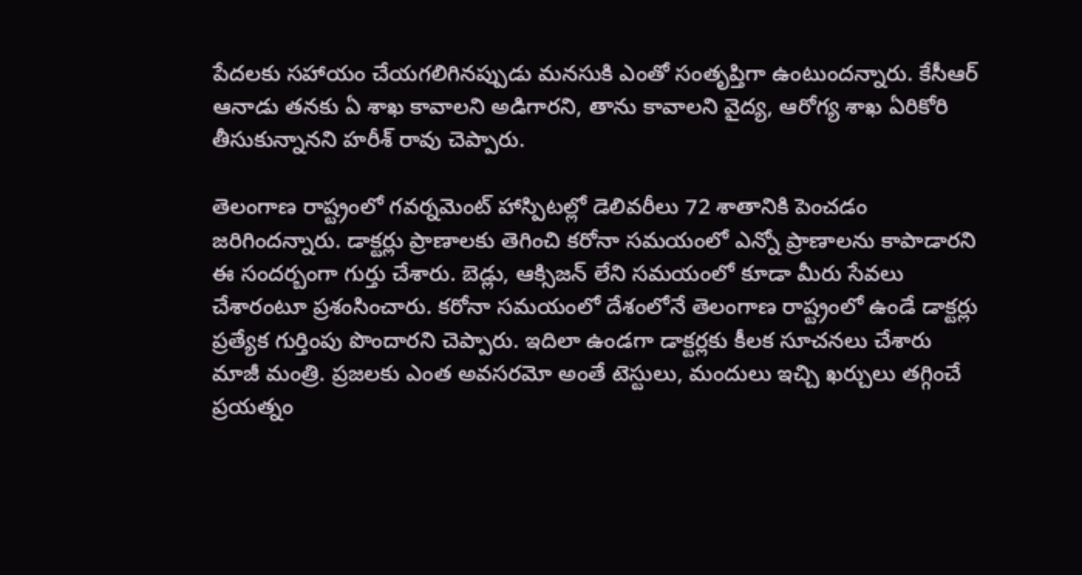పేదలకు సహాయం చేయగలిగినప్పుడు మనసుకి ఎంతో సంతృప్తిగా ఉంటుందన్నారు. కేసీఆర్ ఆనాడు త‌న‌కు ఏ శాఖ కావాల‌ని అడిగార‌ని, తాను కావాల‌ని వైద్య‌, ఆరోగ్య శాఖ ఏరికోరి తీసుకున్నానని హ‌రీశ్ రావు చెప్పారు.

తెలంగాణ రాష్ట్రంలో గవర్నమెంట్ హాస్పిటల్లో డెలివరీలు 72 శాతానికి పెంచడం జ‌రిగింద‌న్నారు. డాక్టర్లు ప్రాణాలకు తెగించి కరోనా సమయంలో ఎన్నో ప్రాణాలను కాపాడారని ఈ సంద‌ర్బంగా గుర్తు చేశారు. బెడ్లు, ఆక్సిజన్ లేని సమయంలో కూడా మీరు సేవలు చేశారంటూ ప్ర‌శంసించారు. కరోనా సమయంలో దేశంలోనే తెలంగాణ రాష్ట్రంలో ఉండే డాక్టర్లు ప్రత్యేక గుర్తింపు పొందారని చెప్పారు. ఇదిలా ఉండ‌గా డాక్ట‌ర్ల‌కు కీల‌క సూచ‌న‌లు చేశారు మాజీ మంత్రి. ప్రజలకు ఎంత అవసరమో అంతే టెస్టులు, మందులు ఇచ్చి ఖర్చులు తగ్గించే ప్రయత్నం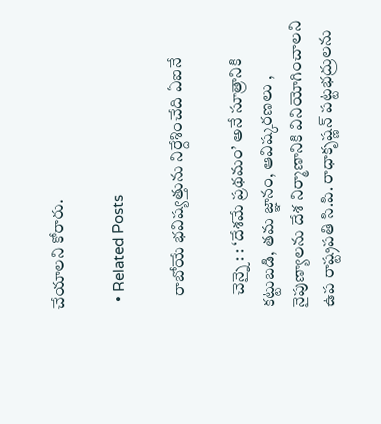చేయాల‌ని కోరారు.

  • Related Posts

    రాబోయే భ‌విష్య‌త్తును నిర్దేశించేది ఏఐనే

    చెన్నై : : ‘దేశమే ప్రథమం’ అనే సూత్రానికి కట్టుబడి, తమ జ్ఞానం, ఆవిష్కరణలు , నైపుణ్యాలను దేశ నిర్మాణానికి వినియోగించాలని ఉప రాష్ట్రపతి సి.పి. రాధాకృష్ణన్ పట్టభద్రులను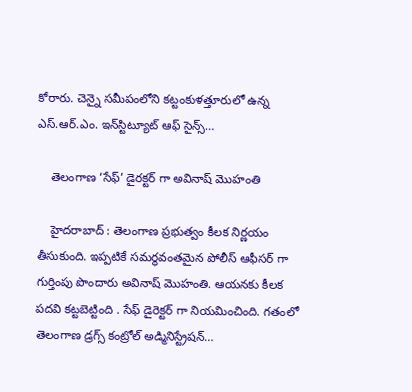కోరారు. చెన్నై సమీపంలోని కట్టంకుళత్తూరులో ఉన్న ఎస్.ఆర్.ఎం. ఇన్‌స్టిట్యూట్ ఆఫ్ సైన్స్…

    తెలంగాణ ‘సేఫ్’ డైర‌క్ట‌ర్ గా అవినాష్ మొహంతి

    హైద‌రాబాద్ : తెలంగాణ ప్ర‌భుత్వం కీల‌క నిర్ణ‌యం తీసుకుంది. ఇప్ప‌టికే స‌మ‌ర్థ‌వంత‌మైన పోలీస్ ఆఫీస‌ర్ గా గుర్తింపు పొందారు అవినాష్ మొహంతి. ఆయ‌న‌కు కీల‌క ప‌ద‌వి క‌ట్ట‌బెట్టింది . సేఫ్ డైరెక్ట‌ర్ గా నియ‌మించింది. గతంలో తెలంగాణ డ్రగ్స్ కంట్రోల్ అడ్మినిస్ట్రేషన్…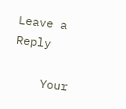Leave a Reply

    Your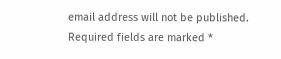email address will not be published. Required fields are marked *